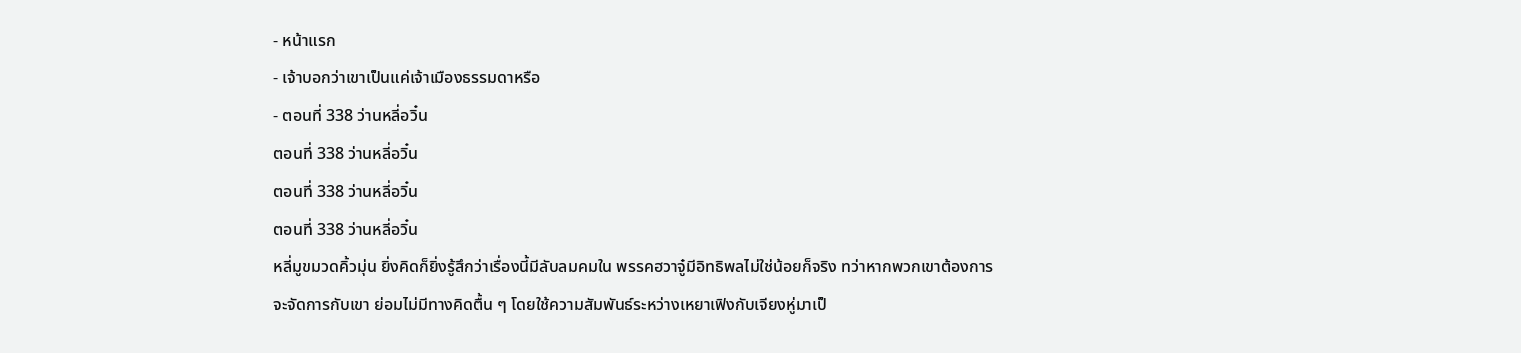- หน้าแรก
- เจ้าบอกว่าเขาเป็นแค่เจ้าเมืองธรรมดาหรือ
- ตอนที่ 338 ว่านหลี่อวิ๋น
ตอนที่ 338 ว่านหลี่อวิ๋น
ตอนที่ 338 ว่านหลี่อวิ๋น
ตอนที่ 338 ว่านหลี่อวิ๋น
หลี่มูขมวดคิ้วมุ่น ยิ่งคิดก็ยิ่งรู้สึกว่าเรื่องนี้มีลับลมคมใน พรรคฮวาจู๋มีอิทธิพลไม่ใช่น้อยก็จริง ทว่าหากพวกเขาต้องการจะจัดการกับเขา ย่อมไม่มีทางคิดตื้น ๆ โดยใช้ความสัมพันธ์ระหว่างเหยาเฟิงกับเจียงหู่มาเป็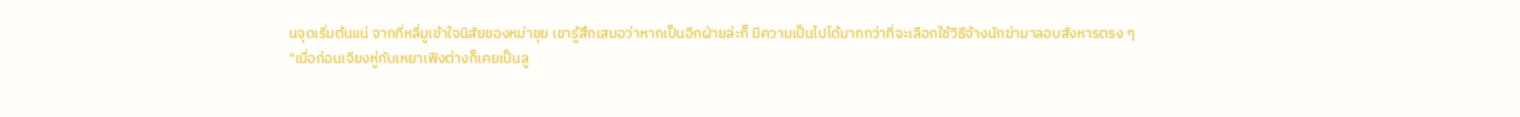นจุดเริ่มต้นแน่ จากที่หลี่มูเข้าใจนิสัยของหม่าขุย เขารู้สึกเสมอว่าหากเป็นอีกฝ่ายล่ะก็ มีความเป็นไปได้มากกว่าที่จะเลือกใช้วิธีจ้างนักฆ่ามาลอบสังหารตรง ๆ
"เมื่อก่อนเจียงหู่กับเหยาเฟิงต่างก็เคยเป็นลู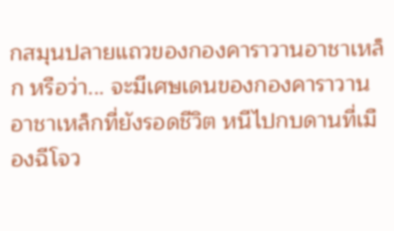กสมุนปลายแถวของกองคาราวานอาชาเหล็ก หรือว่า... จะมีเศษเดนของกองคาราวานอาชาเหล็กที่ยังรอดชีวิต หนีไปกบดานที่เมืองฉีโจว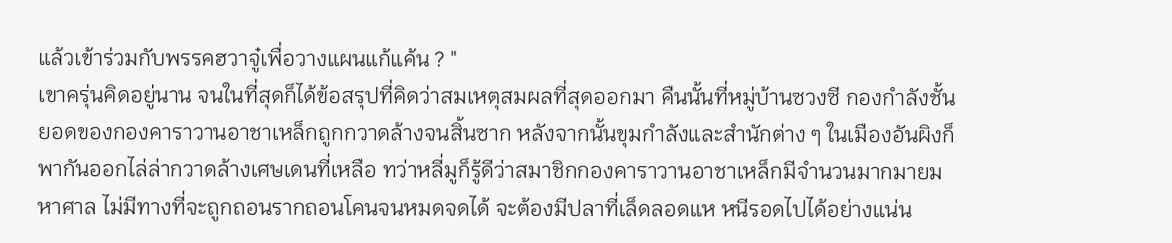แล้วเข้าร่วมกับพรรคฮวาจู๋เพื่อวางแผนแก้แค้น ? "
เขาครุ่นคิดอยู่นาน จนในที่สุดก็ได้ข้อสรุปที่คิดว่าสมเหตุสมผลที่สุดออกมา คืนนั้นที่หมู่บ้านซวงซี กองกำลังชั้นยอดของกองคาราวานอาชาเหล็กถูกกวาดล้างจนสิ้นซาก หลังจากนั้นขุมกำลังและสำนักต่าง ๆ ในเมืองอันผิงก็พากันออกไล่ล่ากวาดล้างเศษเดนที่เหลือ ทว่าหลี่มูก็รู้ดีว่าสมาชิกกองคาราวานอาชาเหล็กมีจำนวนมากมายมหาศาล ไม่มีทางที่จะถูกถอนรากถอนโคนจนหมดจดได้ จะต้องมีปลาที่เล็ดลอดแห หนีรอดไปได้อย่างแน่น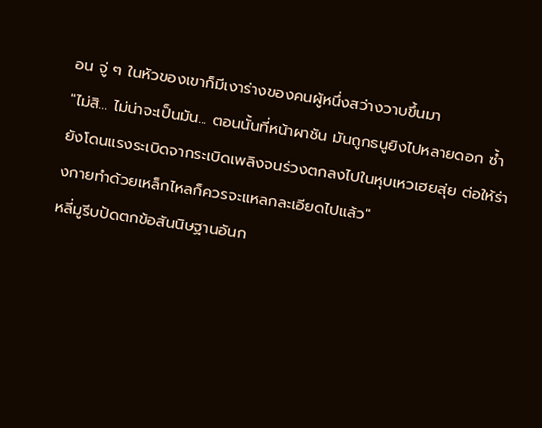อน จู่ ๆ ในหัวของเขาก็มีเงาร่างของคนผู้หนึ่งสว่างวาบขึ้นมา
"ไม่สิ... ไม่น่าจะเป็นมัน... ตอนนั้นที่หน้าผาชัน มันถูกธนูยิงไปหลายดอก ซ้ำยังโดนแรงระเบิดจากระเบิดเพลิงจนร่วงตกลงไปในหุบเหวเฮยสุ่ย ต่อให้ร่างกายทำด้วยเหล็กไหลก็ควรจะแหลกละเอียดไปแล้ว"
หลี่มูรีบปัดตกข้อสันนิษฐานอันก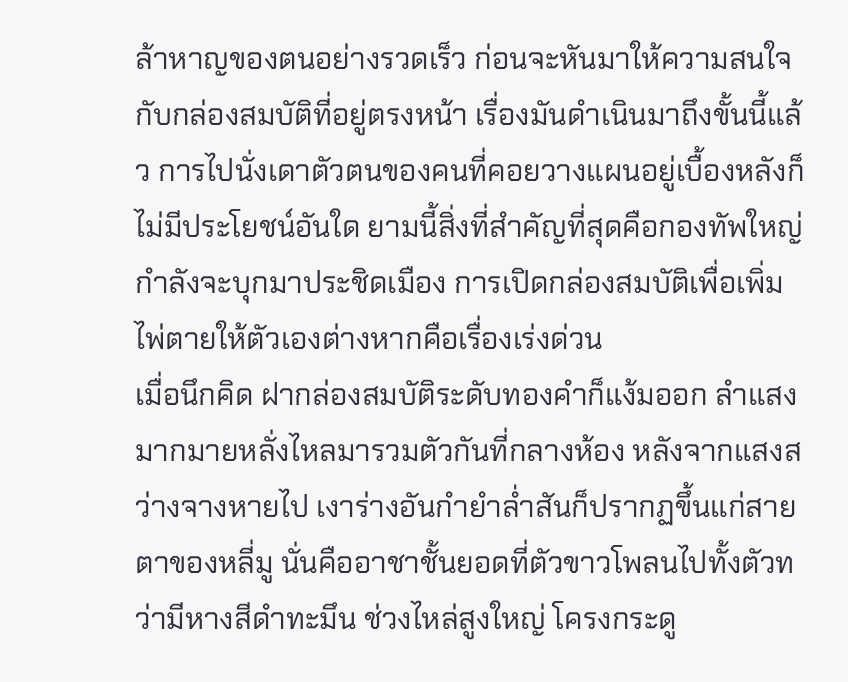ล้าหาญของตนอย่างรวดเร็ว ก่อนจะหันมาให้ความสนใจกับกล่องสมบัติที่อยู่ตรงหน้า เรื่องมันดำเนินมาถึงขั้นนี้แล้ว การไปนั่งเดาตัวตนของคนที่คอยวางแผนอยู่เบื้องหลังก็ไม่มีประโยชน์อันใด ยามนี้สิ่งที่สำคัญที่สุดคือกองทัพใหญ่กำลังจะบุกมาประชิดเมือง การเปิดกล่องสมบัติเพื่อเพิ่มไพ่ตายให้ตัวเองต่างหากคือเรื่องเร่งด่วน
เมื่อนึกคิด ฝากล่องสมบัติระดับทองคำก็แง้มออก ลำแสงมากมายหลั่งไหลมารวมตัวกันที่กลางห้อง หลังจากแสงสว่างจางหายไป เงาร่างอันกำยำล่ำสันก็ปรากฏขึ้นแก่สายตาของหลี่มู นั่นคืออาชาชั้นยอดที่ตัวขาวโพลนไปทั้งตัวทว่ามีหางสีดำทะมึน ช่วงไหล่สูงใหญ่ โครงกระดู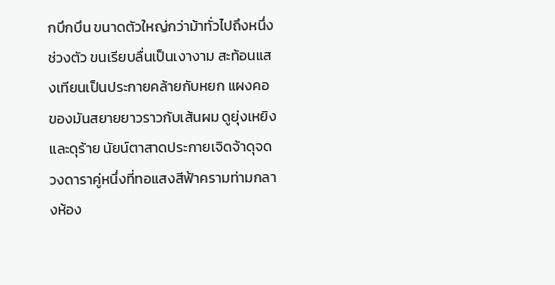กบึกบึน ขนาดตัวใหญ่กว่าม้าทั่วไปถึงหนึ่งช่วงตัว ขนเรียบลื่นเป็นเงางาม สะท้อนแสงเทียนเป็นประกายคล้ายกับหยก แผงคอของมันสยายยาวราวกับเส้นผม ดูยุ่งเหยิงและดุร้าย นัยน์ตาสาดประกายเจิดจ้าดุจดวงดาราคู่หนึ่งที่ทอแสงสีฟ้าครามท่ามกลางห้อง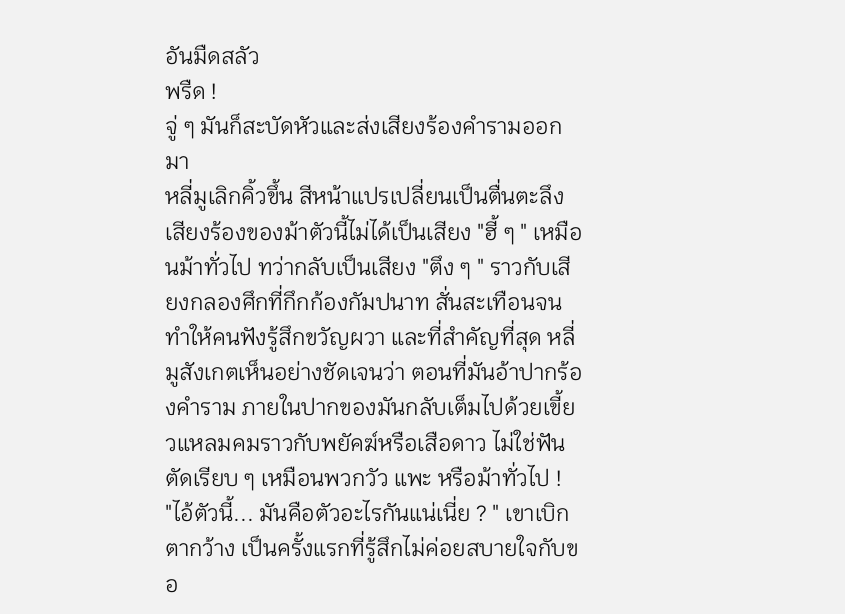อันมืดสลัว
พรืด !
จู่ ๆ มันก็สะบัดหัวและส่งเสียงร้องคำรามออกมา
หลี่มูเลิกคิ้วขึ้น สีหน้าแปรเปลี่ยนเป็นตื่นตะลึง เสียงร้องของม้าตัวนี้ไม่ได้เป็นเสียง "ฮี้ ๆ " เหมือนม้าทั่วไป ทว่ากลับเป็นเสียง "ตึง ๆ " ราวกับเสียงกลองศึกที่กึกก้องกัมปนาท สั่นสะเทือนจนทำให้คนฟังรู้สึกขวัญผวา และที่สำคัญที่สุด หลี่มูสังเกตเห็นอย่างชัดเจนว่า ตอนที่มันอ้าปากร้องคำราม ภายในปากของมันกลับเต็มไปด้วยเขี้ยวแหลมคมราวกับพยัคฆ์หรือเสือดาว ไม่ใช่ฟันตัดเรียบ ๆ เหมือนพวกวัว แพะ หรือม้าทั่วไป !
"ไอ้ตัวนี้... มันคือตัวอะไรกันแน่เนี่ย ? " เขาเบิกตากว้าง เป็นครั้งแรกที่รู้สึกไม่ค่อยสบายใจกับขอ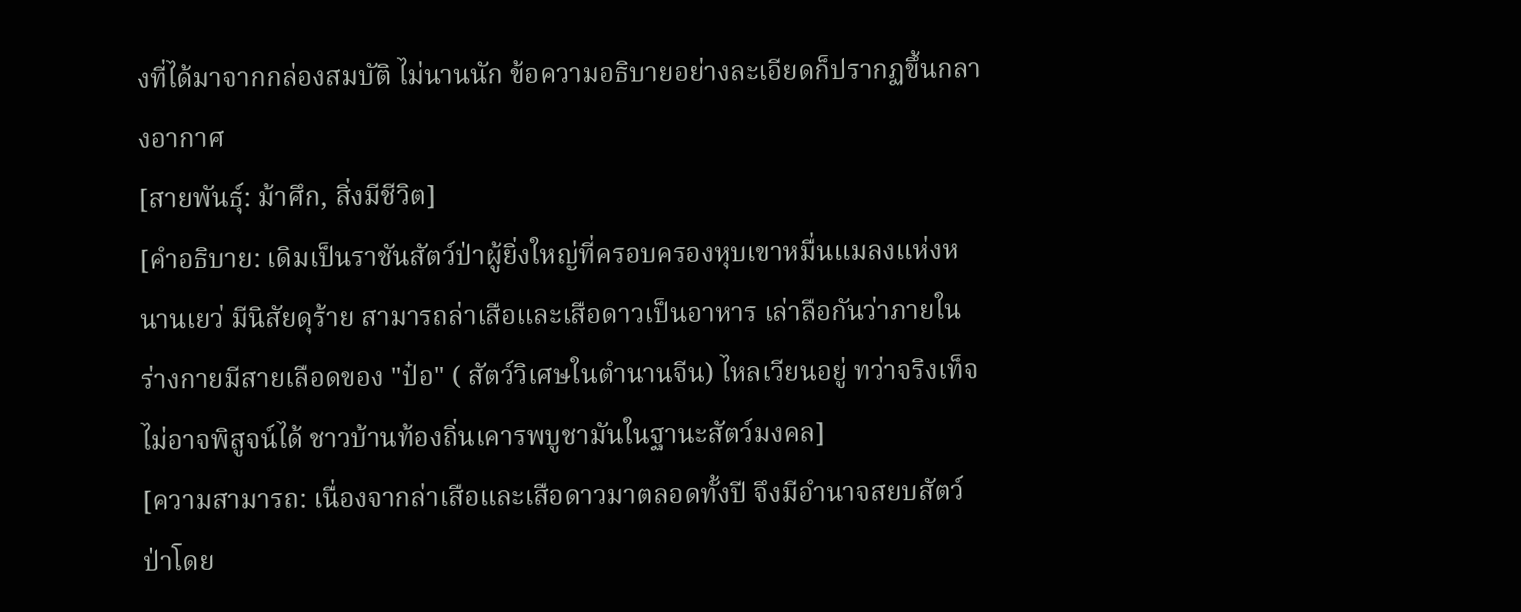งที่ได้มาจากกล่องสมบัติ ไม่นานนัก ข้อความอธิบายอย่างละเอียดก็ปรากฏขึ้นกลางอากาศ
[สายพันธุ์: ม้าศึก, สิ่งมีชีวิต]
[คำอธิบาย: เดิมเป็นราชันสัตว์ป่าผู้ยิ่งใหญ่ที่ครอบครองหุบเขาหมื่นแมลงแห่งหนานเยว่ มีนิสัยดุร้าย สามารถล่าเสือและเสือดาวเป็นอาหาร เล่าลือกันว่าภายในร่างกายมีสายเลือดของ "ป๋อ" ( สัตว์วิเศษในตำนานจีน) ไหลเวียนอยู่ ทว่าจริงเท็จไม่อาจพิสูจน์ได้ ชาวบ้านท้องถิ่นเคารพบูชามันในฐานะสัตว์มงคล]
[ความสามารถ: เนื่องจากล่าเสือและเสือดาวมาตลอดทั้งปี จึงมีอำนาจสยบสัตว์ป่าโดย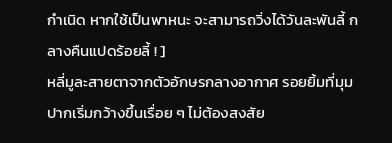กำเนิด หากใช้เป็นพาหนะ จะสามารถวิ่งได้วันละพันลี้ กลางคืนแปดร้อยลี้ ! ]
หลี่มูละสายตาจากตัวอักษรกลางอากาศ รอยยิ้มที่มุมปากเริ่มกว้างขึ้นเรื่อย ๆ ไม่ต้องสงสัย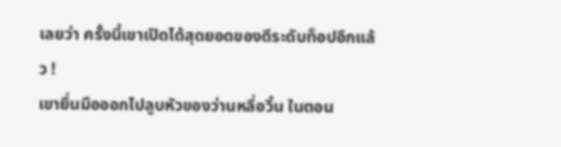เลยว่า ครั้งนี้เขาเปิดได้สุดยอดของดีระดับท็อปอีกแล้ว !
เขายื่นมือออกไปลูบหัวของว่านหลี่อวิ๋น ในตอน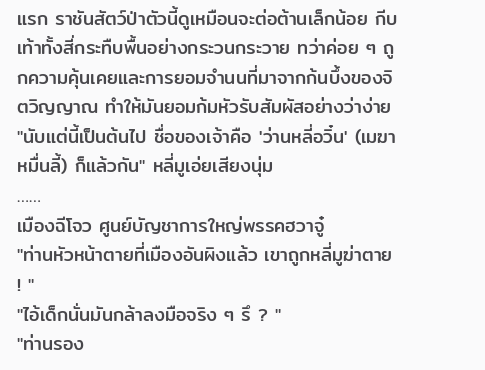แรก ราชันสัตว์ป่าตัวนี้ดูเหมือนจะต่อต้านเล็กน้อย กีบเท้าทั้งสี่กระทืบพื้นอย่างกระวนกระวาย ทว่าค่อย ๆ ถูกความคุ้นเคยและการยอมจำนนที่มาจากก้นบึ้งของจิตวิญญาณ ทำให้มันยอมก้มหัวรับสัมผัสอย่างว่าง่าย
"นับแต่นี้เป็นต้นไป ชื่อของเจ้าคือ 'ว่านหลี่อวิ๋น' (เมฆาหมื่นลี้) ก็แล้วกัน" หลี่มูเอ่ยเสียงนุ่ม
……
เมืองฉีโจว ศูนย์บัญชาการใหญ่พรรคฮวาจู๋
"ท่านหัวหน้าตายที่เมืองอันผิงแล้ว เขาถูกหลี่มูฆ่าตาย ! "
"ไอ้เด็กนั่นมันกล้าลงมือจริง ๆ รึ ? "
"ท่านรอง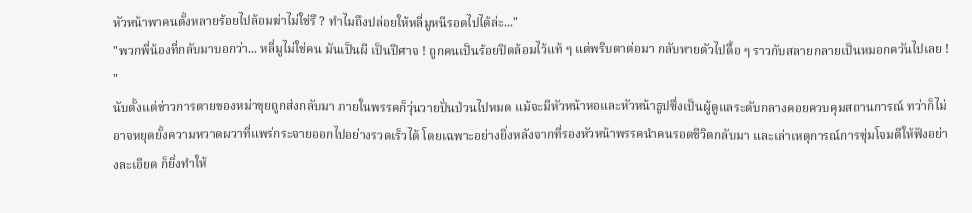หัวหน้าพาคนตั้งหลายร้อยไปล้อมฆ่าไม่ใช่รึ ? ทำไมถึงปล่อยให้หลี่มูหนีรอดไปได้ล่ะ..."
"พวกพี่น้องที่กลับมาบอกว่า... หลี่มูไม่ใช่คน มันเป็นผี เป็นปีศาจ ! ถูกคนเป็นร้อยปิดล้อมไว้แท้ ๆ แต่พริบตาต่อมา กลับหายตัวไปดื้อ ๆ ราวกับสลายกลายเป็นหมอกควันไปเลย ! "
นับตั้งแต่ข่าวการตายของหม่าขุยถูกส่งกลับมา ภายในพรรคก็วุ่นวายปั่นป่วนไปหมด แม้จะมีหัวหน้าหอและหัวหน้าธูปซึ่งเป็นผู้ดูแลระดับกลางคอยควบคุมสถานการณ์ ทว่าก็ไม่อาจหยุดยั้งความหวาดผวาที่แพร่กระจายออกไปอย่างรวดเร็วได้ โดยเฉพาะอย่างยิ่งหลังจากที่รองหัวหน้าพรรคนำคนรอดชีวิตกลับมา และเล่าเหตุการณ์การซุ่มโจมตีให้ฟังอย่างละเอียด ก็ยิ่งทำให้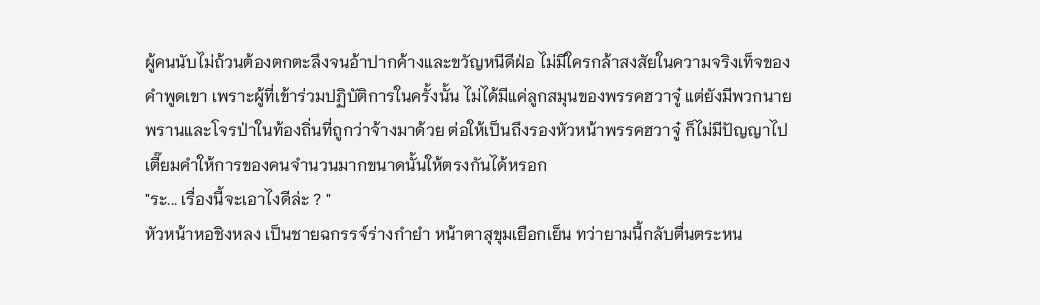ผู้คนนับไม่ถ้วนต้องตกตะลึงจนอ้าปากค้างและขวัญหนีดีฝ่อ ไม่มีใครกล้าสงสัยในความจริงเท็จของคำพูดเขา เพราะผู้ที่เข้าร่วมปฏิบัติการในครั้งนั้น ไม่ได้มีแค่ลูกสมุนของพรรคฮวาจู๋ แต่ยังมีพวกนายพรานและโจรป่าในท้องถิ่นที่ถูกว่าจ้างมาด้วย ต่อให้เป็นถึงรองหัวหน้าพรรคฮวาจู๋ ก็ไม่มีปัญญาไปเตี๊ยมคำให้การของคนจำนวนมากขนาดนั้นให้ตรงกันได้หรอก
"ระ... เรื่องนี้จะเอาไงดีล่ะ ? "
หัวหน้าหอชิงหลง เป็นชายฉกรรจ์ร่างกำยำ หน้าตาสุขุมเยือกเย็น ทว่ายามนี้กลับตื่นตระหน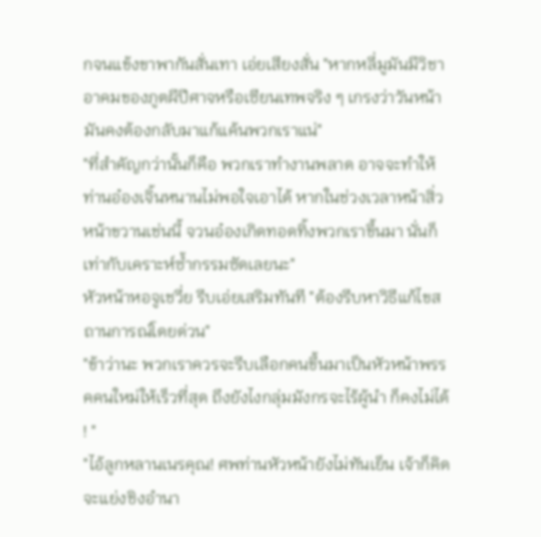กจนแข้งขาพากันสั่นเทา เอ่ยเสียงสั่น "หากหลี่มูมันมีวิชาอาคมของภูตผีปีศาจหรือเซียนเทพจริง ๆ เกรงว่าวันหน้ามันคงต้องกลับมาแก้แค้นพวกเราแน่"
"ที่สำคัญกว่านั้นก็คือ พวกเราทำงานพลาด อาจจะทำให้ท่านอ๋องเจิ้นหนานไม่พอใจเอาได้ หากในช่วงเวลาหน้าสิ่วหน้าขวานเช่นนี้ จวนอ๋องเกิดทอดทิ้งพวกเราขึ้นมา นั่นก็เท่ากับเคราะห์ซ้ำกรรมซัดเลยนะ"
หัวหน้าหอจูเชวี่ย รีบเอ่ยเสริมทันที "ต้องรีบหาวิธีแก้ไขสถานการณ์โดยด่วน"
"ข้าว่านะ พวกเราควรจะรีบเลือกคนขึ้นมาเป็นหัวหน้าพรรคคนใหม่ให้เร็วที่สุด ถึงยังไงกลุ่มมังกรจะไร้ผู้นำ ก็คงไม่ได้ ! "
"ไอ้ลูกหลานเนรคุณ! ศพท่านหัวหน้ายังไม่ทันเย็น เจ้าก็คิดจะแย่งชิงอำนา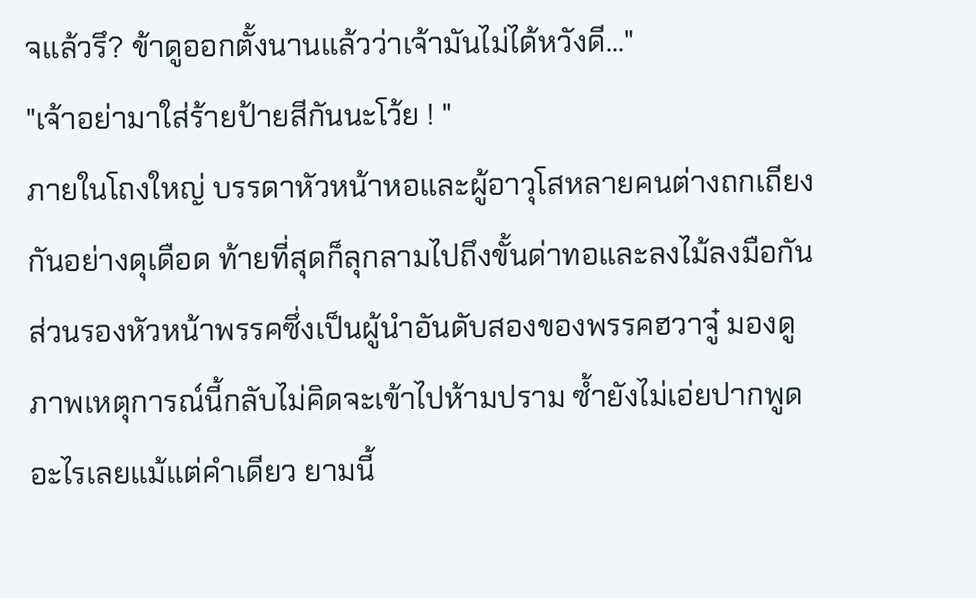จแล้วรึ? ข้าดูออกตั้งนานแล้วว่าเจ้ามันไม่ได้หวังดี..."
"เจ้าอย่ามาใส่ร้ายป้ายสีกันนะโว้ย ! "
ภายในโถงใหญ่ บรรดาหัวหน้าหอและผู้อาวุโสหลายคนต่างถกเถียงกันอย่างดุเดือด ท้ายที่สุดก็ลุกลามไปถึงขั้นด่าทอและลงไม้ลงมือกัน
ส่วนรองหัวหน้าพรรคซึ่งเป็นผู้นำอันดับสองของพรรคฮวาจู๋ มองดูภาพเหตุการณ์นี้กลับไม่คิดจะเข้าไปห้ามปราม ซ้ำยังไม่เอ่ยปากพูดอะไรเลยแม้แต่คำเดียว ยามนี้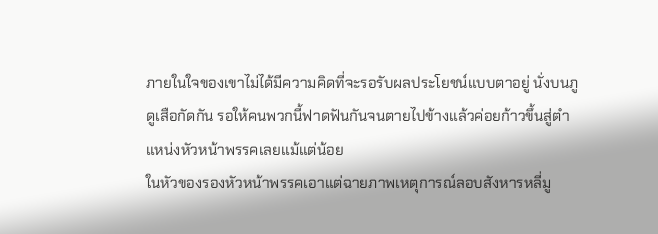ภายในใจของเขาไม่ได้มีความคิดที่จะรอรับผลประโยชน์แบบตาอยู่ นั่งบนภูดูเสือกัดกัน รอให้คนพวกนี้ฟาดฟันกันจนตายไปข้างแล้วค่อยก้าวขึ้นสู่ตำแหน่งหัวหน้าพรรคเลยแม้แต่น้อย
ในหัวของรองหัวหน้าพรรคเอาแต่ฉายภาพเหตุการณ์ลอบสังหารหลี่มู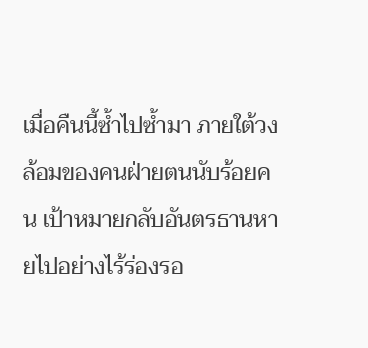เมื่อคืนนี้ซ้ำไปซ้ำมา ภายใต้วงล้อมของคนฝ่ายตนนับร้อยคน เป้าหมายกลับอันตรธานหายไปอย่างไร้ร่องรอ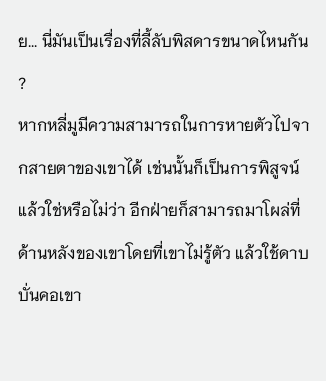ย... นี่มันเป็นเรื่องที่ลี้ลับพิสดารขนาดไหนกัน ?
หากหลี่มูมีความสามารถในการหายตัวไปจากสายตาของเขาได้ เช่นนั้นก็เป็นการพิสูจน์แล้วใช่หรือไม่ว่า อีกฝ่ายก็สามารถมาโผล่ที่ด้านหลังของเขาโดยที่เขาไม่รู้ตัว แล้วใช้ดาบบั่นคอเขา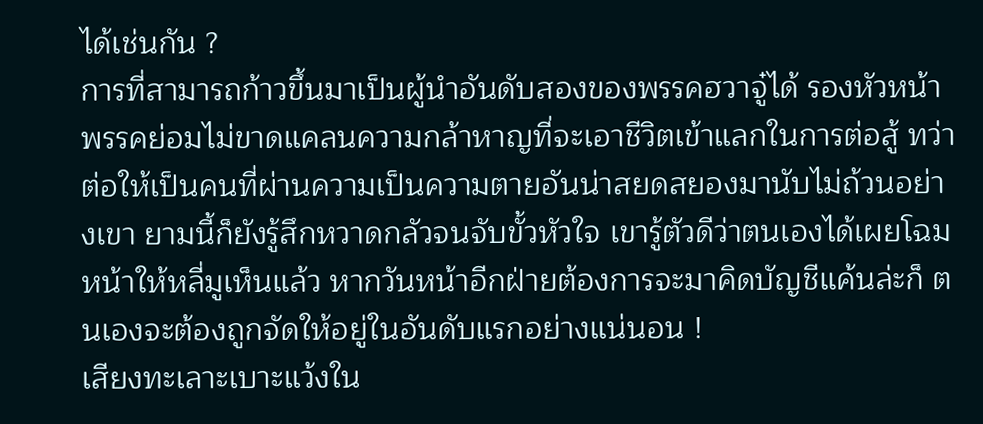ได้เช่นกัน ?
การที่สามารถก้าวขึ้นมาเป็นผู้นำอันดับสองของพรรคฮวาจู๋ได้ รองหัวหน้าพรรคย่อมไม่ขาดแคลนความกล้าหาญที่จะเอาชีวิตเข้าแลกในการต่อสู้ ทว่าต่อให้เป็นคนที่ผ่านความเป็นความตายอันน่าสยดสยองมานับไม่ถ้วนอย่างเขา ยามนี้ก็ยังรู้สึกหวาดกลัวจนจับขั้วหัวใจ เขารู้ตัวดีว่าตนเองได้เผยโฉมหน้าให้หลี่มูเห็นแล้ว หากวันหน้าอีกฝ่ายต้องการจะมาคิดบัญชีแค้นล่ะก็ ตนเองจะต้องถูกจัดให้อยู่ในอันดับแรกอย่างแน่นอน !
เสียงทะเลาะเบาะแว้งใน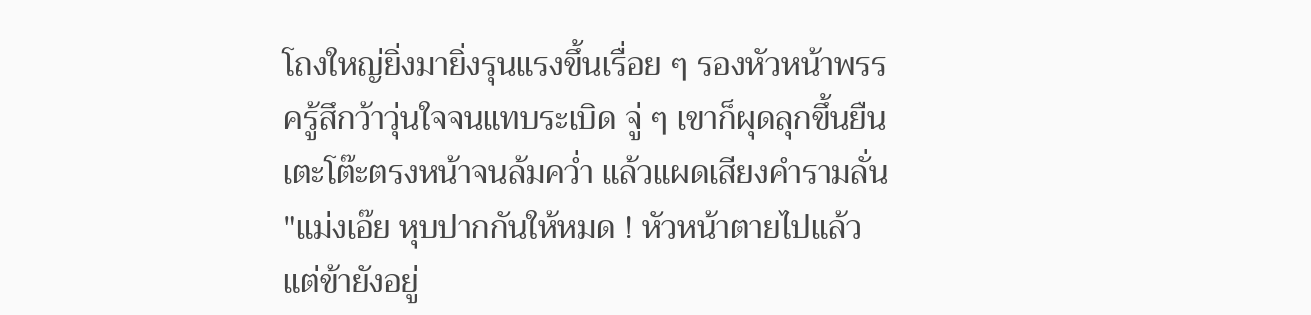โถงใหญ่ยิ่งมายิ่งรุนแรงขึ้นเรื่อย ๆ รองหัวหน้าพรรครู้สึกว้าวุ่นใจจนแทบระเบิด จู่ ๆ เขาก็ผุดลุกขึ้นยืน เตะโต๊ะตรงหน้าจนล้มคว่ำ แล้วแผดเสียงคำรามลั่น
"แม่งเอ๊ย หุบปากกันให้หมด ! หัวหน้าตายไปแล้ว แต่ข้ายังอยู่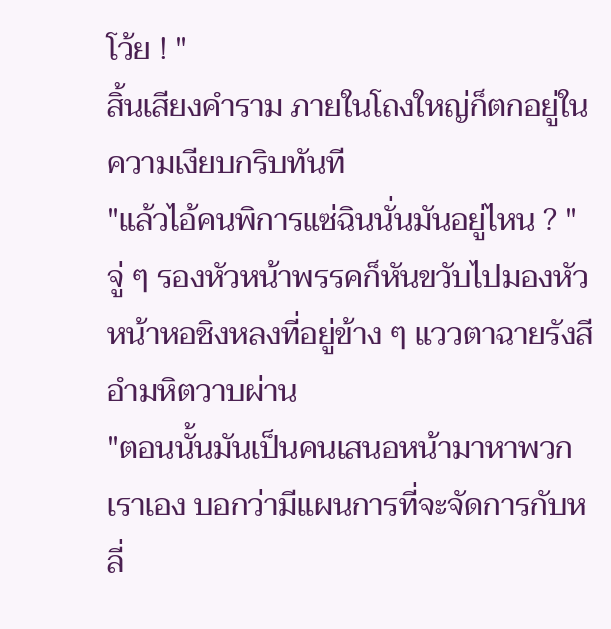โว้ย ! "
สิ้นเสียงคำราม ภายในโถงใหญ่ก็ตกอยู่ในความเงียบกริบทันที
"แล้วไอ้คนพิการแซ่ฉินนั่นมันอยู่ไหน ? " จู่ ๆ รองหัวหน้าพรรคก็หันขวับไปมองหัวหน้าหอชิงหลงที่อยู่ข้าง ๆ แววตาฉายรังสีอำมหิตวาบผ่าน
"ตอนนั้นมันเป็นคนเสนอหน้ามาหาพวกเราเอง บอกว่ามีแผนการที่จะจัดการกับหลี่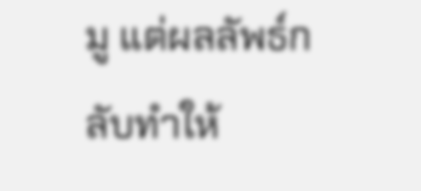มู แต่ผลลัพธ์กลับทำให้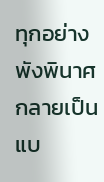ทุกอย่างพังพินาศกลายเป็นแบ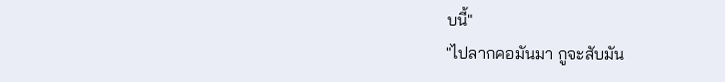บนี้"
"ไปลากคอมันมา กูจะสับมัน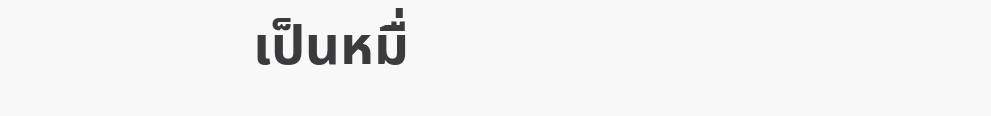เป็นหมื่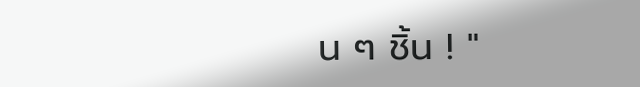น ๆ ชิ้น ! "